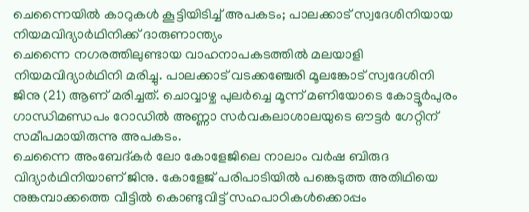ചെന്നൈയിൽ കാറുകൾ കൂട്ടിയിടിച്ച് അപകടം; പാലക്കാട് സ്വദേശിനിയായ നിയമവിദ്യാർഥിനിക്ക് ദാരുണാന്ത്യം
ചെന്നൈ നഗരത്തിലുണ്ടായ വാഹനാപകടത്തിൽ മലയാളി നിയമവിദ്യാർഥിനി മരിച്ചു. പാലക്കാട് വടക്കഞ്ചേരി മൂലങ്കോട് സ്വദേശിനി ജിനു (21) ആണ് മരിച്ചത്. ചൊവ്വാഴ്ച പുലർച്ചെ മൂന്ന് മണിയോടെ കോട്ടൂർപുരം ഗാന്ധിമണ്ഡപം റോഡിൽ അണ്ണാ സർവകലാശാലയുടെ ഔട്ടർ ഗേറ്റിന് സമീപമായിരുന്നു അപകടം.
ചെന്നൈ അംബേദ്കർ ലോ കോളേജിലെ നാലാം വർഷ ബിരുദ വിദ്യാർഥിനിയാണ് ജിനു. കോളേജ് പരിപാടിയിൽ പങ്കെടുത്ത അതിഥിയെ നുങ്കമ്പാക്കത്തെ വീട്ടിൽ കൊണ്ടുവിട്ട് സഹപാഠികൾക്കൊപ്പം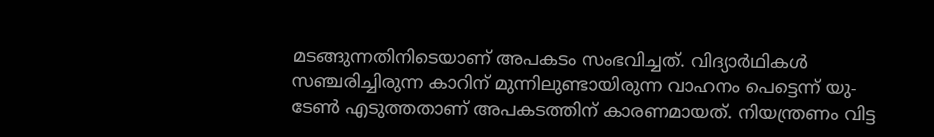മടങ്ങുന്നതിനിടെയാണ് അപകടം സംഭവിച്ചത്. വിദ്യാർഥികൾ സഞ്ചരിച്ചിരുന്ന കാറിന് മുന്നിലുണ്ടായിരുന്ന വാഹനം പെട്ടെന്ന് യു-ടേൺ എടുത്തതാണ് അപകടത്തിന് കാരണമായത്. നിയന്ത്രണം വിട്ട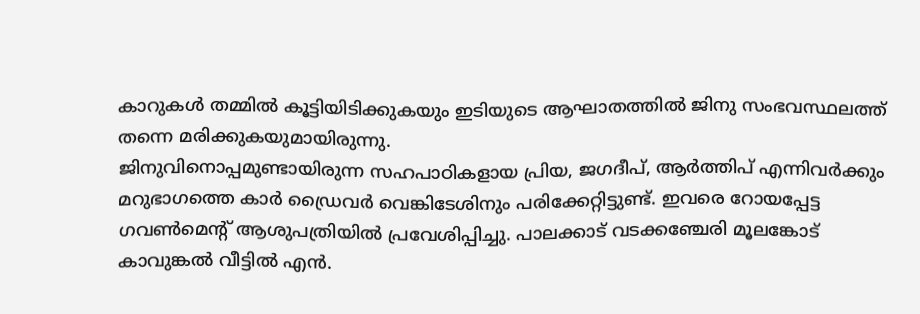കാറുകൾ തമ്മിൽ കൂട്ടിയിടിക്കുകയും ഇടിയുടെ ആഘാതത്തിൽ ജിനു സംഭവസ്ഥലത്ത് തന്നെ മരിക്കുകയുമായിരുന്നു.
ജിനുവിനൊപ്പമുണ്ടായിരുന്ന സഹപാഠികളായ പ്രിയ, ജഗദീപ്, ആർത്തിപ് എന്നിവർക്കും മറുഭാഗത്തെ കാർ ഡ്രൈവർ വെങ്കിടേശിനും പരിക്കേറ്റിട്ടുണ്ട്. ഇവരെ റോയപ്പേട്ട ഗവൺമെന്റ് ആശുപത്രിയിൽ പ്രവേശിപ്പിച്ചു. പാലക്കാട് വടക്കഞ്ചേരി മൂലങ്കോട് കാവുങ്കൽ വീട്ടിൽ എൻ.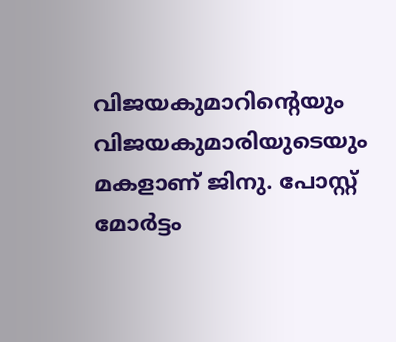വിജയകുമാറിന്റെയും വിജയകുമാരിയുടെയും മകളാണ് ജിനു. പോസ്റ്റ് മോർട്ടം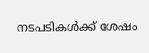നടപടികൾക്ക് ശേഷം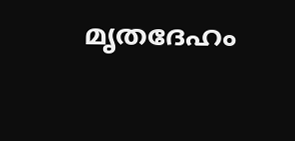മൃതദേഹം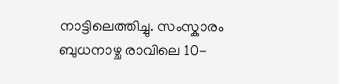നാട്ടിലെത്തിച്ചു. സംസ്കാരം ബുധനാഴ്ച രാവിലെ 10-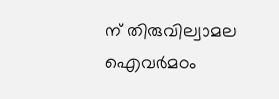ന് തിരുവില്വാമല ഐവർമഠം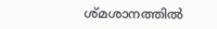ശ്മശാനത്തിൽ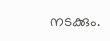നടക്കും.